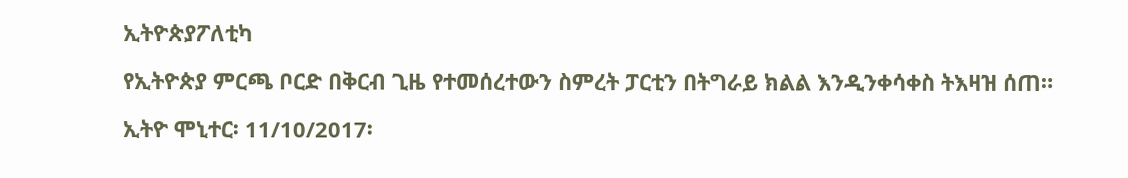ኢትዮጵያፖለቲካ

የኢትዮጵያ ምርጫ ቦርድ በቅርብ ጊዜ የተመሰረተውን ስምረት ፓርቲን በትግራይ ክልል እንዲንቀሳቀስ ትእዛዝ ሰጠ።

ኢትዮ ሞኒተር፡ 11/10/2017፡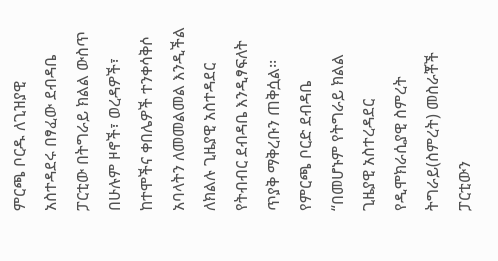ምርጫ ቦርዱ ለጊዝያዊ አስተዳደሩ በፃፈው ደብዳቤ ፓርቲው በትግራይ ክልል ውስጥ በሁሉም ዞኖች፣ ወረዳዎች፣ ከተሞችና ቀበሌዎች ተንቀሳቅሶ አባላትን ለመመልመል እንዲችል ለክልሉ ጊዜያዊ አስተዳደር የትብብር ደብዳቤ እንዲፃፍለት ጥያቅ ማቅረቡን ጠቅሷል፡፡
የምርጫ ቦርድ ደብዳቤ  “በመሆኑም የትግራይ ክልል ጊዜያዊ አስተረዳደር የዲሞክራሲያዊ ስምረት ትግራይ(ስምረት) መስራቾች ፓርቲውን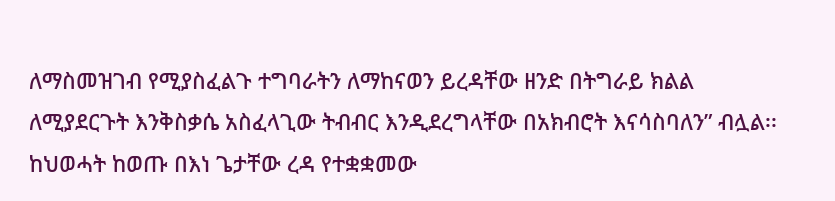ለማስመዝገብ የሚያስፈልጉ ተግባራትን ለማከናወን ይረዳቸው ዘንድ በትግራይ ክልል ለሚያደርጉት እንቅስቃሴ አስፈላጊው ትብብር እንዲደረግላቸው በአክብሮት እናሳስባለን” ብሏል፡፡
ከህወሓት ከወጡ በእነ ጌታቸው ረዳ የተቋቋመው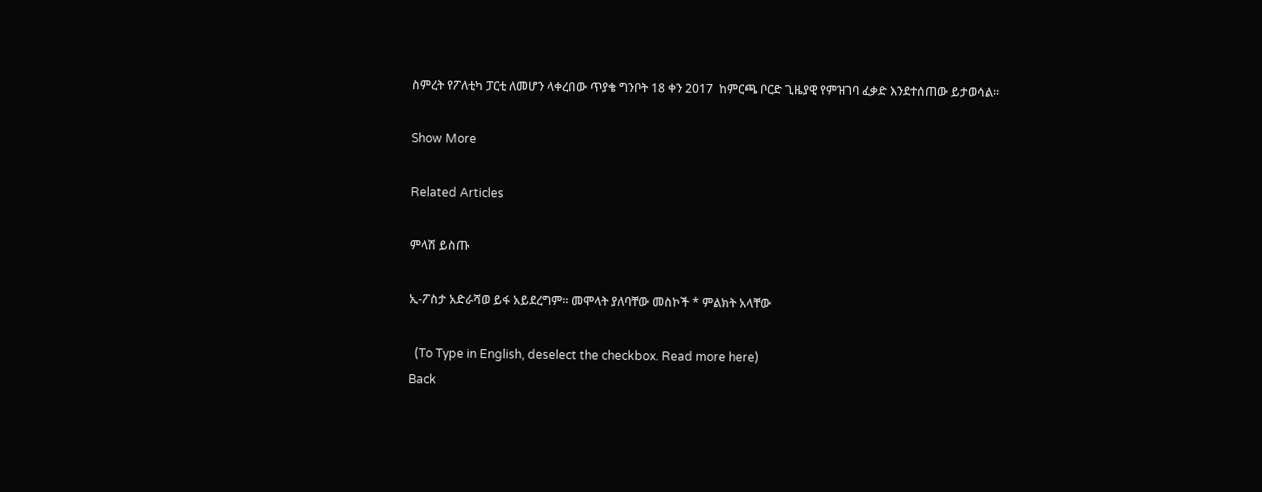ስምረት የፖለቲካ ፓርቲ ለመሆን ላቀረበው ጥያቄ ግንቦት 18 ቀን 2017  ከምርጫ ቦርድ ጊዜያዊ የምዝገባ ፈቃድ እንደተሰጠው ይታወሳል፡፡

Show More

Related Articles

ምላሽ ይስጡ

ኢ-ፖስታ አድራሻወ ይፋ አይደረግም። መሞላት ያለባቸው መስኮች * ምልክት አላቸው

  (To Type in English, deselect the checkbox. Read more here)
Back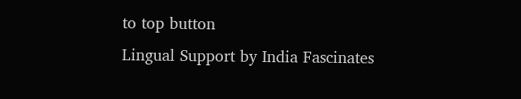to top button
Lingual Support by India Fascinates